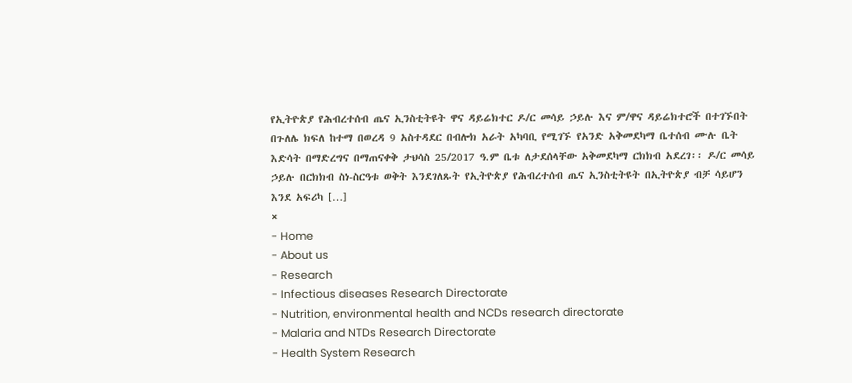የኢትዮጵያ የሕብረተሰብ ጤና ኢንስቲትዩት ዋና ዳይሬክተር ዶ/ር መሳይ ኃይሉ እና ም/ዋና ዳይሬክተሮች በተገኙበት በጉለሌ ክፍለ ከተማ በወረዳ 9 አስተዳደር በብሎክ አራት አካባቢ የሚገኙ የአንድ አቅመደካማ ቤተሰብ ሙሉ ቤት እድሳት በማድረግና በማጠናቀቅ ታህሳስ 25/2017 ዓ.ም ቤቱ ለታደሰላቸው አቅመደካማ ርክክብ አደረገ፡፡ ዶ/ር መሳይ ኃይሉ በርክክብ ስነ-ስርዓቱ ወቅት እንደገለጹት የኢትዮጵያ የሕብረተሰብ ጤና ኢንስቲትዩት በኢትዮጵያ ብቻ ሳይሆን እንደ አፍሪካ […]
×
- Home
- About us
- Research
- Infectious diseases Research Directorate
- Nutrition, environmental health and NCDs research directorate
- Malaria and NTDs Research Directorate
- Health System Research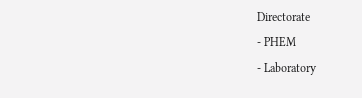Directorate
- PHEM
- Laboratory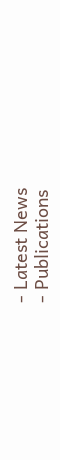- Latest News
- Publications